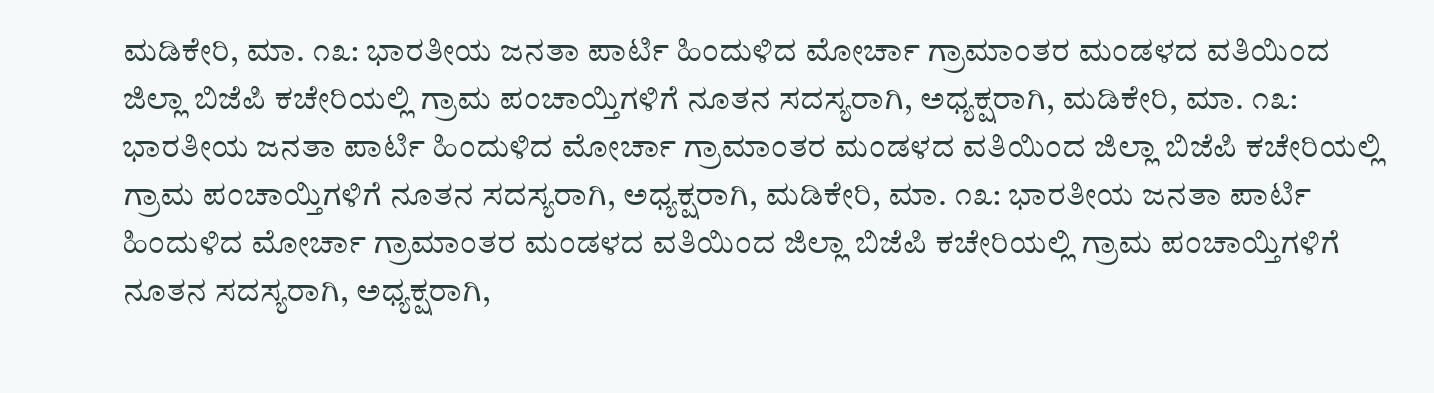ಮಡಿಕೇರಿ, ಮಾ. ೧೩: ಭಾರತೀಯ ಜನತಾ ಪಾರ್ಟಿ ಹಿಂದುಳಿದ ಮೋರ್ಚಾ ಗ್ರಾಮಾಂತರ ಮಂಡಳದ ವತಿಯಿಂದ ಜಿಲ್ಲಾ ಬಿಜೆಪಿ ಕಚೇರಿಯಲ್ಲಿ ಗ್ರಾಮ ಪಂಚಾಯ್ತಿಗಳಿಗೆ ನೂತನ ಸದಸ್ಯರಾಗಿ, ಅಧ್ಯಕ್ಷರಾಗಿ, ಮಡಿಕೇರಿ, ಮಾ. ೧೩: ಭಾರತೀಯ ಜನತಾ ಪಾರ್ಟಿ ಹಿಂದುಳಿದ ಮೋರ್ಚಾ ಗ್ರಾಮಾಂತರ ಮಂಡಳದ ವತಿಯಿಂದ ಜಿಲ್ಲಾ ಬಿಜೆಪಿ ಕಚೇರಿಯಲ್ಲಿ ಗ್ರಾಮ ಪಂಚಾಯ್ತಿಗಳಿಗೆ ನೂತನ ಸದಸ್ಯರಾಗಿ, ಅಧ್ಯಕ್ಷರಾಗಿ, ಮಡಿಕೇರಿ, ಮಾ. ೧೩: ಭಾರತೀಯ ಜನತಾ ಪಾರ್ಟಿ ಹಿಂದುಳಿದ ಮೋರ್ಚಾ ಗ್ರಾಮಾಂತರ ಮಂಡಳದ ವತಿಯಿಂದ ಜಿಲ್ಲಾ ಬಿಜೆಪಿ ಕಚೇರಿಯಲ್ಲಿ ಗ್ರಾಮ ಪಂಚಾಯ್ತಿಗಳಿಗೆ ನೂತನ ಸದಸ್ಯರಾಗಿ, ಅಧ್ಯಕ್ಷರಾಗಿ,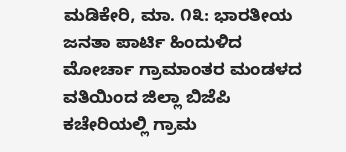ಮಡಿಕೇರಿ, ಮಾ. ೧೩: ಭಾರತೀಯ ಜನತಾ ಪಾರ್ಟಿ ಹಿಂದುಳಿದ ಮೋರ್ಚಾ ಗ್ರಾಮಾಂತರ ಮಂಡಳದ ವತಿಯಿಂದ ಜಿಲ್ಲಾ ಬಿಜೆಪಿ ಕಚೇರಿಯಲ್ಲಿ ಗ್ರಾಮ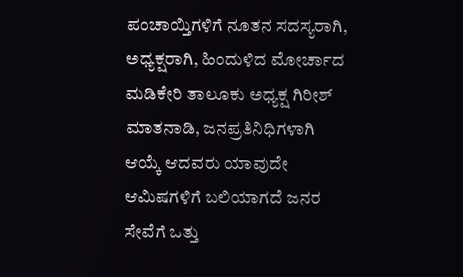ಪಂಚಾಯ್ತಿಗಳಿಗೆ ನೂತನ ಸದಸ್ಯರಾಗಿ, ಅಧ್ಯಕ್ಷರಾಗಿ, ಹಿಂದುಳಿದ ಮೋರ್ಚಾದ ಮಡಿಕೇರಿ ತಾಲೂಕು ಅಧ್ಯಕ್ಷ ಗಿರೀಶ್ ಮಾತನಾಡಿ, ಜನಪ್ರತಿನಿಧಿಗಳಾಗಿ ಆಯ್ಕೆ ಆದವರು ಯಾವುದೇ ಆಮಿಷಗಳಿಗೆ ಬಲಿಯಾಗದೆ ಜನರ ಸೇವೆಗೆ ಒತ್ತು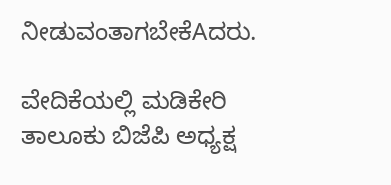ನೀಡುವಂತಾಗಬೇಕೆAದರು.

ವೇದಿಕೆಯಲ್ಲಿ ಮಡಿಕೇರಿ ತಾಲೂಕು ಬಿಜೆಪಿ ಅಧ್ಯಕ್ಷ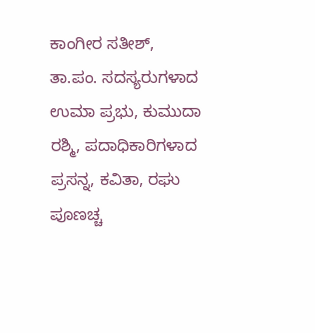ಕಾಂಗೀರ ಸತೀಶ್, ತಾ.ಪಂ. ಸದಸ್ಯರುಗಳಾದ ಉಮಾ ಪ್ರಭು, ಕುಮುದಾ ರಶ್ಮಿ, ಪದಾಧಿಕಾರಿಗಳಾದ ಪ್ರಸನ್ನ, ಕವಿತಾ, ರಘು ಪೂಣಚ್ಚ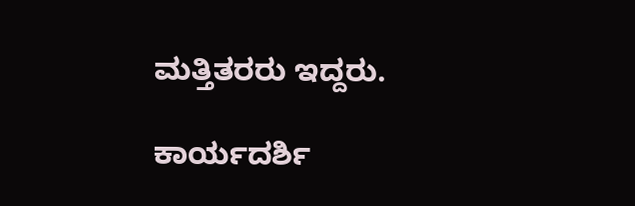ಮತ್ತಿತರರು ಇದ್ದರು.

ಕಾರ್ಯದರ್ಶಿ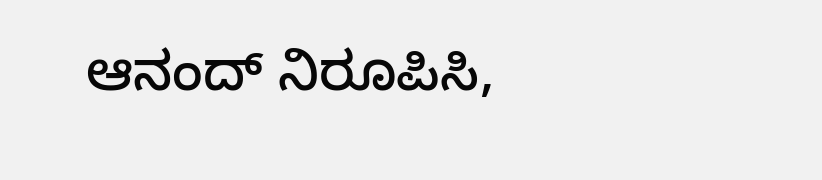ಆನಂದ್ ನಿರೂಪಿಸಿ,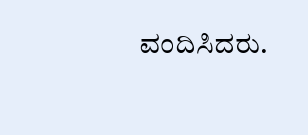ವಂದಿಸಿದರು.